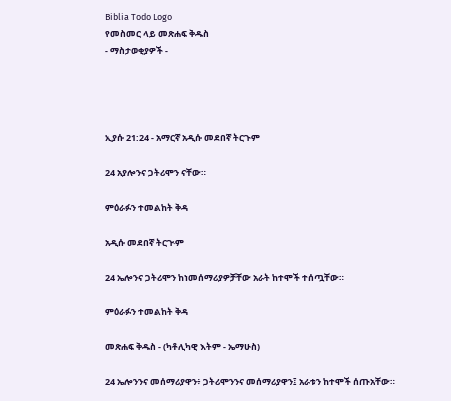Biblia Todo Logo
የመስመር ላይ መጽሐፍ ቅዱስ
- ማስታወቂያዎች -




ኢያሱ 21:24 - አማርኛ አዲሱ መደበኛ ትርጉም

24 አያሎንና ጋትሪሞን ናቸው።

ምዕራፉን ተመልከት ቅዳ

አዲሱ መደበኛ ትርጒም

24 ኤሎንና ጋትሪሞን ከነመሰማሪያዎቻቸው አራት ከተሞች ተሰጧቸው።

ምዕራፉን ተመልከት ቅዳ

መጽሐፍ ቅዱስ - (ካቶሊካዊ እትም - ኤማሁስ)

24 ኤሎንንና መሰማሪያዋን፥ ጋትሪሞንንና መሰማሪያዋን፤ አራቱን ከተሞች ሰጡአቸው።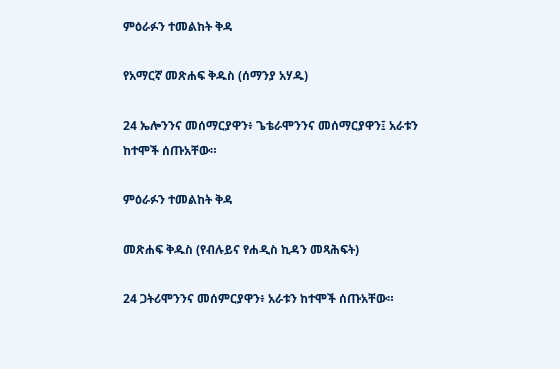ምዕራፉን ተመልከት ቅዳ

የአማርኛ መጽሐፍ ቅዱስ (ሰማንያ አሃዱ)

24 ኤሎንንና መሰማርያዋን፥ ጌቴራሞንንና መሰማርያዋን፤ አራቱን ከተሞች ሰጡአቸው።

ምዕራፉን ተመልከት ቅዳ

መጽሐፍ ቅዱስ (የብሉይና የሐዲስ ኪዳን መጻሕፍት)

24 ጋትሪሞንንና መሰምርያዋን፥ አራቱን ከተሞች ሰጡአቸው።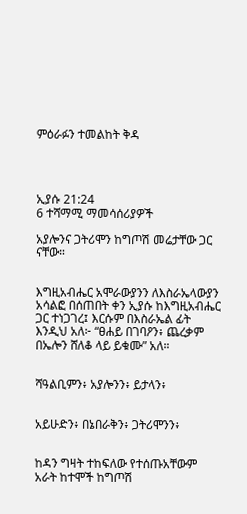ምዕራፉን ተመልከት ቅዳ




ኢያሱ 21:24
6 ተሻማሚ ማመሳሰሪያዎች

አያሎንና ጋትሪሞን ከግጦሽ መሬታቸው ጋር ናቸው።


እግዚአብሔር አሞራውያንን ለእስራኤላውያን አሳልፎ በሰጠበት ቀን ኢያሱ ከእግዚአብሔር ጋር ተነጋገረ፤ እርሱም በእስራኤል ፊት እንዲህ አለ፦ “ፀሐይ በገባዖን፥ ጨረቃም በኤሎን ሸለቆ ላይ ይቁሙ” አለ።


ሻዓልቢምን፥ አያሎንን፥ ይታላን፥


አይሁድን፥ በኔበራቅን፥ ጋትሪሞንን፥


ከዳን ግዛት ተከፍለው የተሰጡአቸውም አራት ከተሞች ከግጦሽ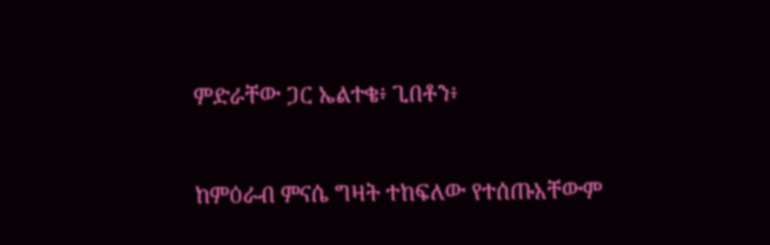ምድራቸው ጋር ኤልተቄ፥ ጊበቶን፥


ከምዕራብ ምናሴ ግዛት ተከፍለው የተሰጡአቸውም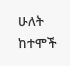ሁለት ከተሞች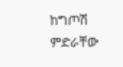ከግጦሽ ምድራቸው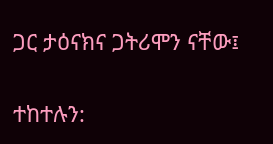ጋር ታዕናክና ጋትሪሞን ናቸው፤


ተከተሉን: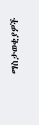ማስታወቂያዎች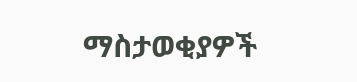ማስታወቂያዎች